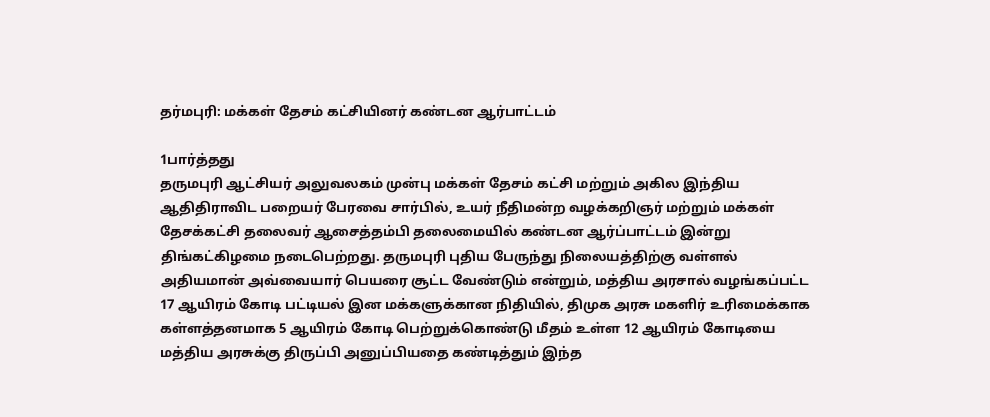தர்மபுரி: மக்கள் தேசம் கட்சியினர் கண்டன ஆர்பாட்டம்

1பார்த்தது
தருமபுரி ஆட்சியர் அலுவலகம் முன்பு மக்கள் தேசம் கட்சி மற்றும் அகில இந்திய ஆதிதிராவிட பறையர் பேரவை சார்பில், உயர் நீதிமன்ற வழக்கறிஞர் மற்றும் மக்கள் தேசக்கட்சி தலைவர் ஆசைத்தம்பி தலைமையில் கண்டன ஆர்ப்பாட்டம் இன்று திங்கட்கிழமை நடைபெற்றது. தருமபுரி புதிய பேருந்து நிலையத்திற்கு வள்ளல் அதியமான் அவ்வையார் பெயரை சூட்ட வேண்டும் என்றும், மத்திய அரசால் வழங்கப்பட்ட 17 ஆயிரம் கோடி பட்டியல் இன மக்களுக்கான நிதியில், திமுக அரசு மகளிர் உரிமைக்காக கள்ளத்தனமாக 5 ஆயிரம் கோடி பெற்றுக்கொண்டு மீதம் உள்ள 12 ஆயிரம் கோடியை மத்திய அரசுக்கு திருப்பி அனுப்பியதை கண்டித்தும் இந்த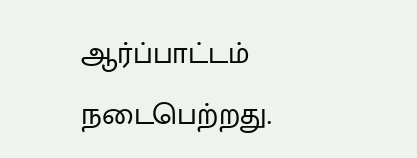ஆர்ப்பாட்டம் நடைபெற்றது.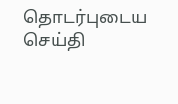தொடர்புடைய செய்தி